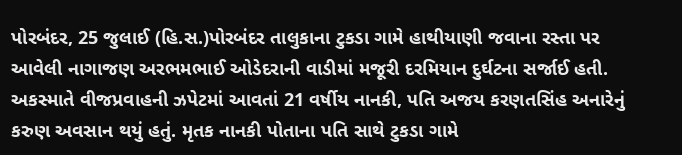પોરબંદર, 25 જુલાઈ (હિ.સ.)પોરબંદર તાલુકાના ટુકડા ગામે હાથીયાણી જવાના રસ્તા પર આવેલી નાગાજણ અરભમભાઈ ઓડેદરાની વાડીમાં મજૂરી દરમિયાન દુર્ઘટના સર્જાઈ હતી. અકસ્માતે વીજપ્રવાહની ઝપેટમાં આવતાં 21 વર્ષીય નાનકી, પતિ અજય કરણતસિંહ અનારેનું કરુણ અવસાન થયું હતું. મૃતક નાનકી પોતાના પતિ સાથે ટુકડા ગામે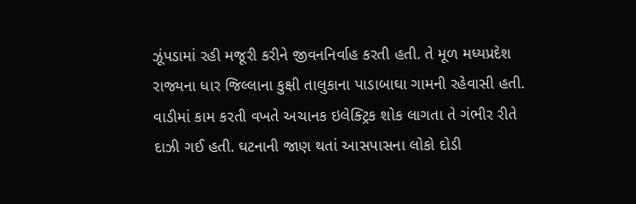ઝૂંપડામાં રહી મજૂરી કરીને જીવનનિર્વાહ કરતી હતી. તે મૂળ મધ્યપ્રદેશ રાજ્યના ધાર જિલ્લાના કુક્ષી તાલુકાના પાડાબાઘા ગામની રહેવાસી હતી. વાડીમાં કામ કરતી વખતે અચાનક ઇલેક્ટ્રિક શોક લાગતા તે ગંભીર રીતે દાઝી ગઈ હતી. ઘટનાની જાણ થતાં આસપાસના લોકો દોડી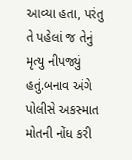આવ્યા હતા, પરંતુ તે પહેલાં જ તેનું મૃત્યુ નીપજ્યું હતું.બનાવ અંગે પોલીસે અકસ્માત મોતની નોંધ કરી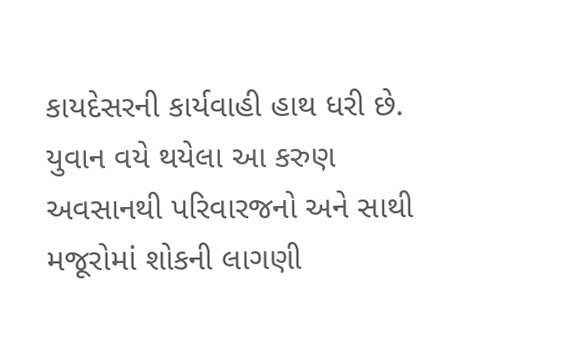કાયદેસરની કાર્યવાહી હાથ ધરી છે. યુવાન વયે થયેલા આ કરુણ અવસાનથી પરિવારજનો અને સાથી મજૂરોમાં શોકની લાગણી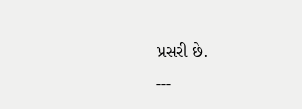પ્રસરી છે.
---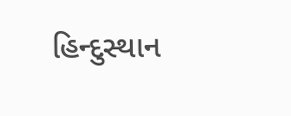હિન્દુસ્થાન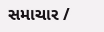સમાચાર /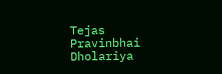Tejas Pravinbhai Dholariya